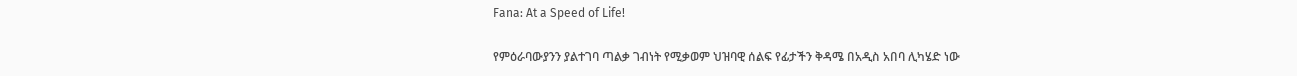Fana: At a Speed of Life!

የምዕራባውያንን ያልተገባ ጣልቃ ገብነት የሚቃወም ህዝባዊ ሰልፍ የፊታችን ቅዳሜ በአዲስ አበባ ሊካሄድ ነው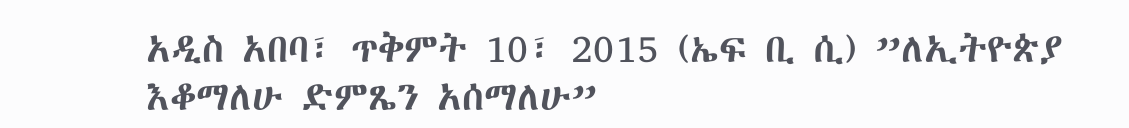አዲስ አበባ፣ ጥቅምት 10፣ 2015 (ኤፍ ቢ ሲ) ”ለኢትዮጵያ እቆማለሁ ድምጼን አሰማለሁ”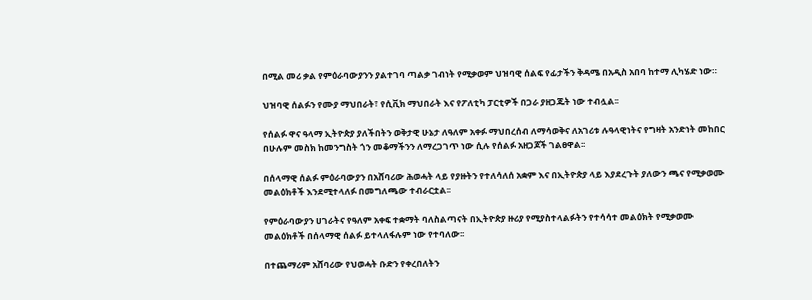በሚል መሪ ቃል የምዕራባውያንን ያልተገባ ጣልቃ ገብነት የሚቃወም ህዝባዊ ሰልፍ የፊታችን ቅዳሜ በአዲስ አበባ ከተማ ሊካሄድ ነው።

ህዝባዊ ሰልፉን የሙያ ማህበራት፣ የሲቪክ ማህበራት እና የፖለቲካ ፓርቲዎች በጋራ ያዘጋጁት ነው ተብሏል፡፡

የሰልፉ ዋና ዓላማ ኢትዮጵያ ያለችበትን ወቅታዊ ሁኔታ ለዓለም አቀፉ ማህበረሰብ ለማሳወቅና ለአገሪቱ ሉዓላዊነትና የግዛት አንድነት መከበር በሁሉም መስክ ከመንግስት ጎን መቆማችንን ለማረጋገጥ ነው ሲሉ የሰልፉ አዘጋጆች ገልፀዋል፡፡

በሰላማዊ ሰልፉ ምዕራባውያን በአሸባሪው ሕወሓት ላይ የያዙትን የተለሳለሰ አቋም እና በኢትዮጵያ ላይ እያደረጉት ያለውን ጫና የሚቃወሙ መልዕክቶች እንደሚተላለፉ በመግለጫው ተብራርቷል፡፡

የምዕራባውያን ሀገራትና የዓለም አቀፍ ተቋማት ባለስልጣናት በኢትዮጵያ ዙሪያ የሚያስተላልፉትን የተሳሳተ መልዕክት የሚቃወሙ መልዕክቶች በሰላማዊ ሰልፉ ይተላለፋሉም ነው የተባለው፡፡

በተጨማሪም አሸባሪው የህወሓት ቡድን የቀረበለትን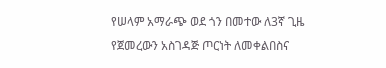የሠላም አማራጭ ወደ ጎን በመተው ለ3ኛ ጊዜ የጀመረውን አስገዳጅ ጦርነት ለመቀልበስና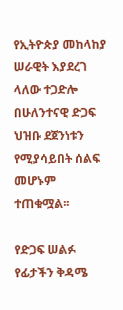የኢትዮጵያ መከላከያ ሠራዊት እያደረገ ላለው ተጋድሎ በሁለንተናዊ ድጋፍ ህዝቡ ደጀንነቱን የሚያሳይበት ሰልፍ መሆኑም ተጠቁሟል፡፡

የድጋፍ ሠልፉ የፊታችን ቅዳሜ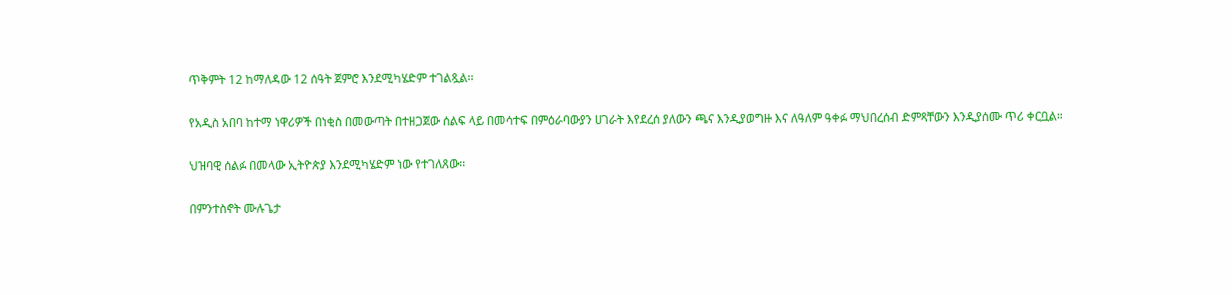ጥቅምት 12 ከማለዳው 12 ሰዓት ጀምሮ እንደሚካሄድም ተገልጿል፡፡

የአዲስ አበባ ከተማ ነዋሪዎች በነቂስ በመውጣት በተዘጋጀው ሰልፍ ላይ በመሳተፍ በምዕራባውያን ሀገራት እየደረሰ ያለውን ጫና እንዲያወግዙ እና ለዓለም ዓቀፉ ማህበረሰብ ድምጻቸውን እንዲያሰሙ ጥሪ ቀርቧል።

ህዝባዊ ሰልፉ በመላው ኢትዮጵያ እንደሚካሄድም ነው የተገለጸው፡፡

በምንተስኖት ሙሉጌታ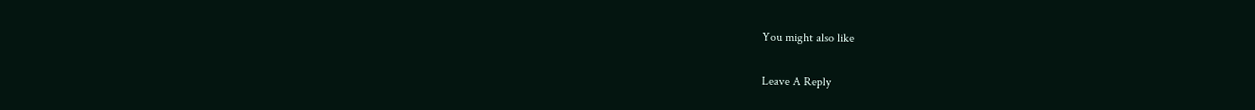You might also like

Leave A Reply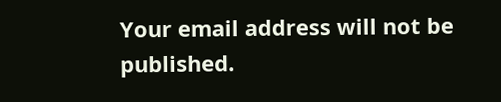Your email address will not be published.